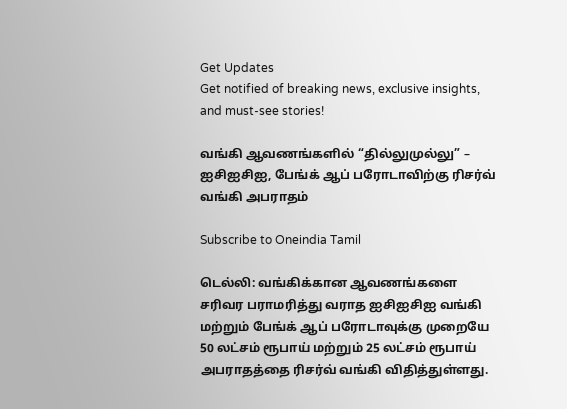Get Updates
Get notified of breaking news, exclusive insights, and must-see stories!

வங்கி ஆவணங்களில் “தில்லுமுல்லு” – ஐசிஐசிஐ, பேங்க் ஆப் பரோடாவிற்கு ரிசர்வ் வங்கி அபராதம்

Subscribe to Oneindia Tamil

டெல்லி: வங்கிக்கான ஆவணங்களை சரிவர பராமரித்து வராத ஐசிஐசிஐ வங்கி மற்றும் பேங்க் ஆப் பரோடாவுக்கு முறையே 50 லட்சம் ரூபாய் மற்றும் 25 லட்சம் ரூபாய் அபராதத்தை ரிசர்வ் வங்கி விதித்துள்ளது.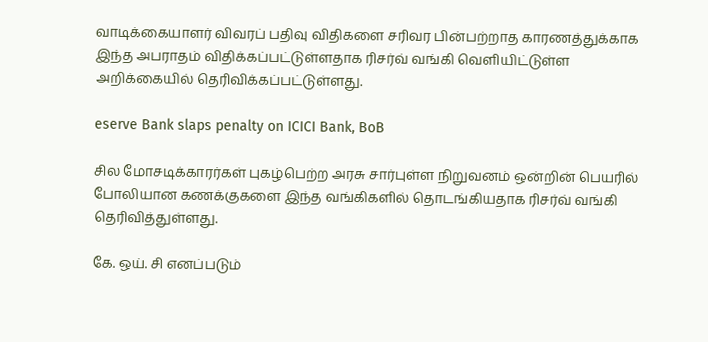வாடிக்கையாளர் விவரப் பதிவு விதிகளை சரிவர பின்பற்றாத காரணத்துக்காக இந்த அபராதம் விதிக்கப்பட்டுள்ளதாக ரிசர்வ் வங்கி வெளியிட்டுள்ள அறிக்கையில் தெரிவிக்கப்பட்டுள்ளது.

eserve Bank slaps penalty on ICICI Bank, BoB

சில மோசடிக்காரர்கள் புகழ்பெற்ற அரசு சார்புள்ள நிறுவனம் ஒன்றின் பெயரில் போலியான கணக்குகளை இந்த வங்கிகளில் தொடங்கியதாக ரிசர்வ் வங்கி தெரிவித்துள்ளது.

கே. ஒய். சி எனப்படும்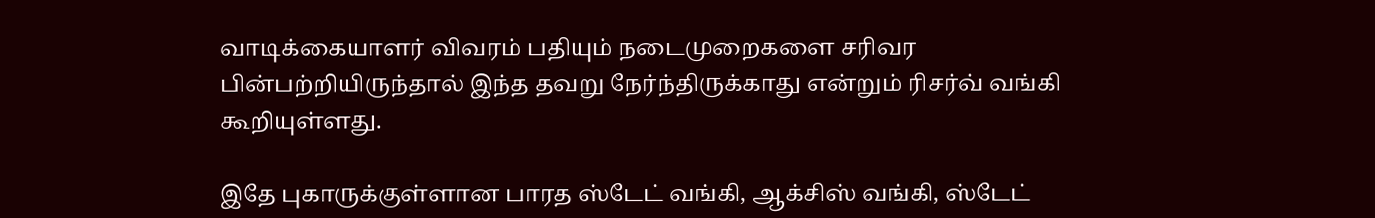வாடிக்கையாளர் விவரம் பதியும் நடைமுறைகளை சரிவர பின்பற்றியிருந்தால் இந்த தவறு நேர்ந்திருக்காது என்றும் ரிசர்வ் வங்கி கூறியுள்ளது.

இதே புகாருக்குள்ளான பாரத ஸ்டேட் வங்கி, ஆக்சிஸ் வங்கி, ஸ்டேட்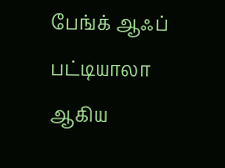பேங்க் ஆஃப் பட்டியாலா ஆகிய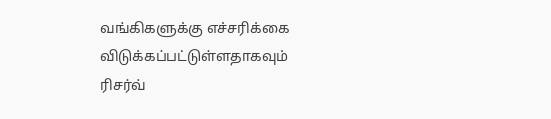வங்கிகளுக்கு எச்சரிக்கை விடுக்கப்பட்டுள்ளதாகவும் ரிசர்வ்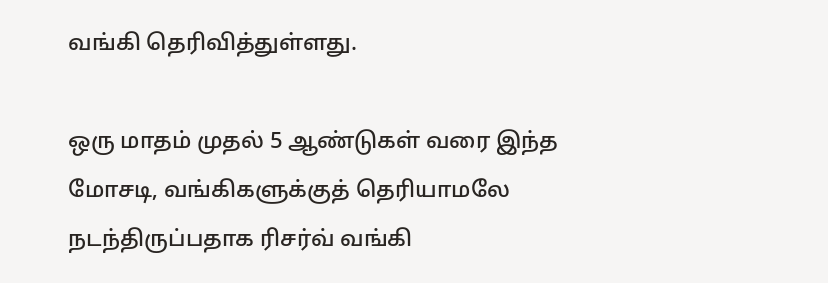வங்கி தெரிவித்துள்ளது.

ஒரு மாதம் முதல் 5 ஆண்டுகள் வரை இந்த மோசடி, வங்கிகளுக்குத் தெரியாமலே நடந்திருப்பதாக ரிசர்வ் வங்கி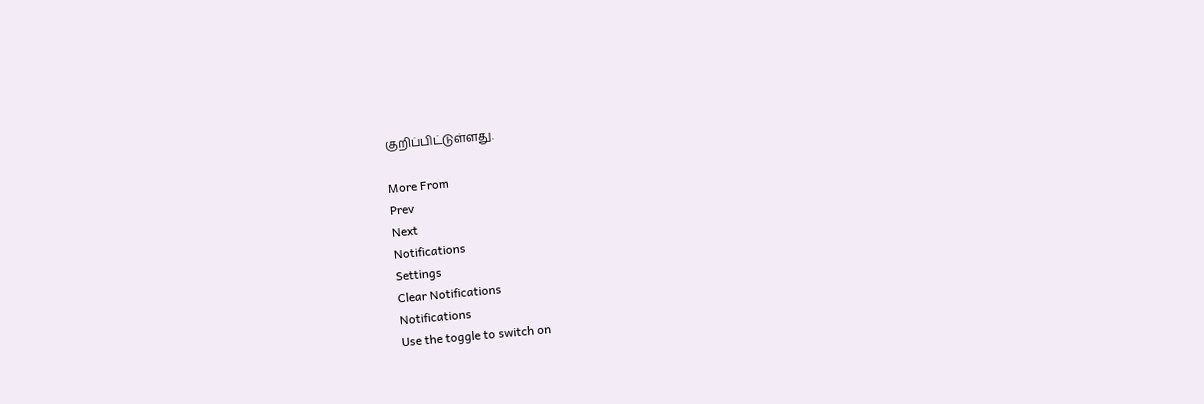குறிப்பிட்டுள்ளது.

More From
Prev
Next
Notifications
Settings
Clear Notifications
Notifications
Use the toggle to switch on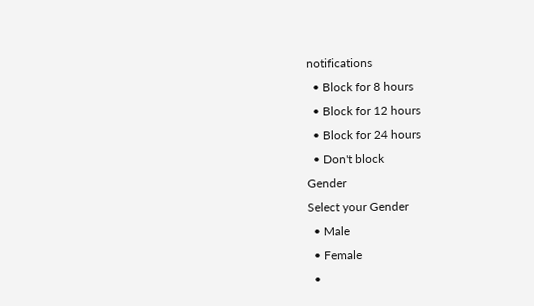notifications
  • Block for 8 hours
  • Block for 12 hours
  • Block for 24 hours
  • Don't block
Gender
Select your Gender
  • Male
  • Female
  •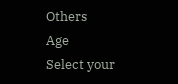Others
Age
Select your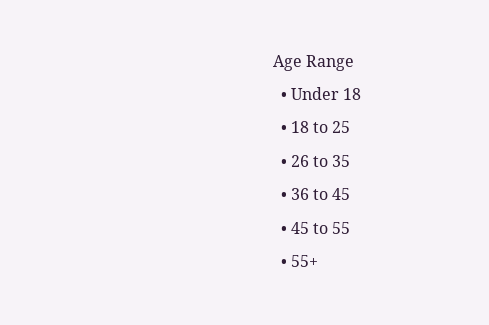Age Range
  • Under 18
  • 18 to 25
  • 26 to 35
  • 36 to 45
  • 45 to 55
  • 55+